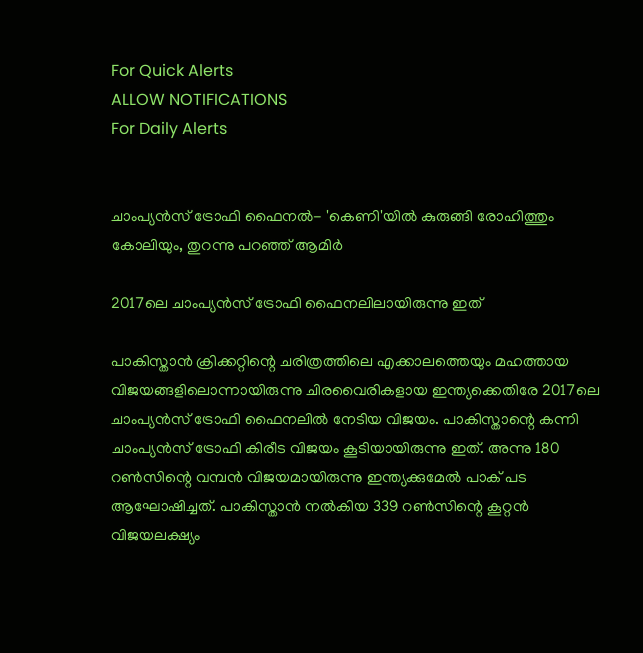For Quick Alerts
ALLOW NOTIFICATIONS
For Daily Alerts


ചാംപ്യന്‍സ് ട്രോഫി ഫൈനല്‍- 'കെണി'യില്‍ കുരുങ്ങി രോഹിത്തും കോലിയും, തുറന്നു പറഞ്ഞ് ആമിര്‍

2017ലെ ചാംപ്യന്‍സ് ട്രോഫി ഫൈനലിലായിരുന്നു ഇത്

പാകിസ്താന്‍ ക്രിക്കറ്റിന്റെ ചരിത്രത്തിലെ എക്കാലത്തെയും മഹത്തായ വിജയങ്ങളിലൊന്നായിരുന്നു ചിരവൈരികളായ ഇന്ത്യക്കെതിരേ 2017ലെ ചാംപ്യന്‍സ് ട്രോഫി ഫൈനലില്‍ നേടിയ വിജയം. പാകിസ്താന്റെ കന്നി ചാംപ്യന്‍സ് ട്രോഫി കിരീട വിജയം കൂടിയായിരുന്നു ഇത്. അന്നു 180 റണ്‍സിന്റെ വമ്പന്‍ വിജയമായിരുന്നു ഇന്ത്യക്കുമേല്‍ പാക് പട ആഘോഷിച്ചത്. പാകിസ്താന്‍ നല്‍കിയ 339 റണ്‍സിന്റെ കൂറ്റന്‍ വിജയലക്ഷ്യം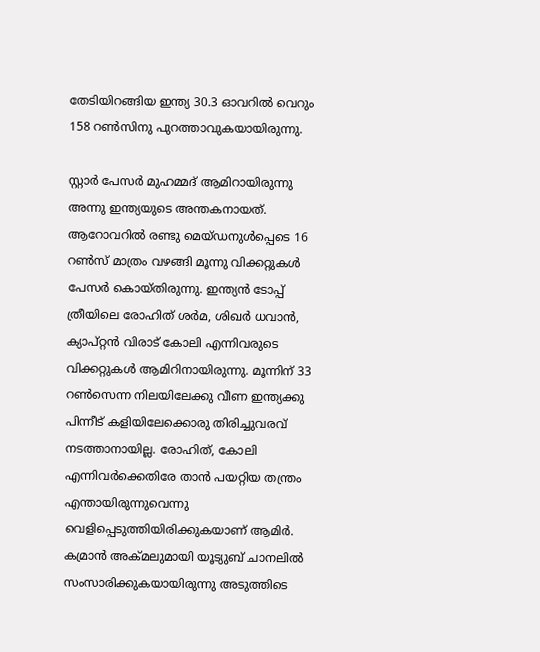തേടിയിറങ്ങിയ ഇന്ത്യ 30.3 ഓവറില്‍ വെറും 158 റണ്‍സിനു പുറത്താവുകയായിരുന്നു.

സ്റ്റാര്‍ പേസര്‍ മുഹമ്മദ് ആമിറായിരുന്നു അന്നു ഇന്ത്യയുടെ അന്തകനായത്. ആറോവറില്‍ രണ്ടു മെയ്ഡനുള്‍പ്പെടെ 16 റണ്‍സ് മാത്രം വഴങ്ങി മൂന്നു വിക്കറ്റുകള്‍ പേസര്‍ കൊയ്തിരുന്നു. ഇന്ത്യന്‍ ടോപ്പ് ത്രീയിലെ രോഹിത് ശര്‍മ, ശിഖര്‍ ധവാന്‍, ക്യാപ്റ്റന്‍ വിരാട് കോലി എന്നിവരുടെ വിക്കറ്റുകള്‍ ആമിറിനായിരുന്നു. മൂന്നിന് 33 റണ്‍സെന്ന നിലയിലേക്കു വീണ ഇന്ത്യക്കു പിന്നീട് കളിയിലേക്കൊരു തിരിച്ചുവരവ് നടത്താനായില്ല. രോഹിത്, കോലി എന്നിവര്‍ക്കെതിരേ താന്‍ പയറ്റിയ തന്ത്രം എന്തായിരുന്നുവെന്നു വെളിപ്പെടുത്തിയിരിക്കുകയാണ് ആമിര്‍. കമ്രാന്‍ അക്മലുമായി യൂട്യുബ് ചാനലില്‍ സംസാരിക്കുകയായിരുന്നു അടുത്തിടെ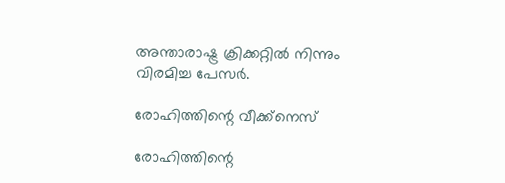അന്താരാഷ്ട്ര ക്രിക്കറ്റില്‍ നിന്നും വിരമിച്ച പേസര്‍.

രോഹിത്തിന്റെ വീക്ക്‌നെസ്

രോഹിത്തിന്റെ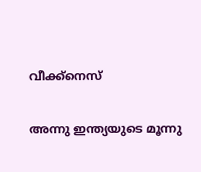വീക്ക്‌നെസ്

അന്നു ഇന്ത്യയുടെ മൂന്നു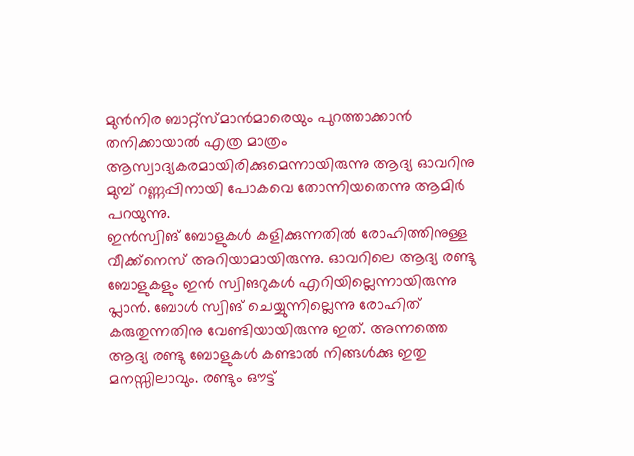മുന്‍നിര ബാറ്റ്‌സ്മാന്‍മാരെയും പുറത്താക്കാന്‍ തനിക്കായാല്‍ എത്ര മാത്രം ആസ്വാദ്യകരമായിരിക്കുമെന്നായിരുന്നു ആദ്യ ഓവറിനു മുമ്പ് റണ്ണപ്പിനായി പോകവെ തോന്നിയതെന്നു ആമിര്‍ പറയുന്നു.
ഇന്‍സ്വിങ് ബോളുകള്‍ കളിക്കുന്നതില്‍ രോഹിത്തിനുള്ള വീക്ക്‌നെസ് അറിയാമായിരുന്നു. ഓവറിലെ ആദ്യ രണ്ടു ബോളുകളും ഇന്‍ സ്വിങറുകള്‍ എറിയില്ലെന്നായിരുന്നു പ്ലാന്‍. ബോള്‍ സ്വിങ് ചെയ്യുന്നില്ലെന്നു രോഹിത് കരുതുന്നതിനു വേണ്ടിയായിരുന്നു ഇത്. അന്നത്തെ ആദ്യ രണ്ടു ബോളുകള്‍ കണ്ടാല്‍ നിങ്ങള്‍ക്കു ഇതു മനസ്സിലാവും. രണ്ടും ഔട്ട്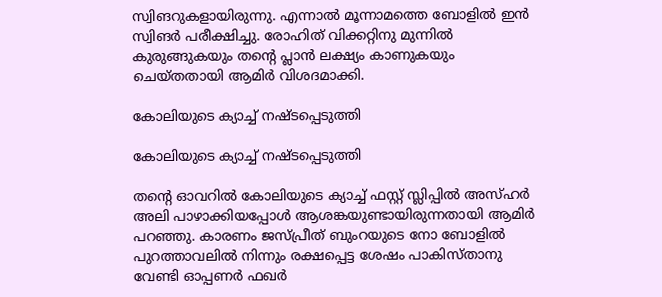സ്വിങറുകളായിരുന്നു. എന്നാല്‍ മൂന്നാമത്തെ ബോളില്‍ ഇന്‍ സ്വിങര്‍ പരീക്ഷിച്ചു. രോഹിത് വിക്കറ്റിനു മുന്നില്‍ കുരുങ്ങുകയും തന്റെ പ്ലാന്‍ ലക്ഷ്യം കാണുകയും ചെയ്തതായി ആമിര്‍ വിശദമാക്കി.

കോലിയുടെ ക്യാച്ച് നഷ്ടപ്പെടുത്തി

കോലിയുടെ ക്യാച്ച് നഷ്ടപ്പെടുത്തി

തന്റെ ഓവറില്‍ കോലിയുടെ ക്യാച്ച് ഫസ്റ്റ് സ്ലിപ്പില്‍ അസ്ഹര്‍ അലി പാഴാക്കിയപ്പോള്‍ ആശങ്കയുണ്ടായിരുന്നതായി ആമിര്‍ പറഞ്ഞു. കാരണം ജസ്പ്രീത് ബുംറയുടെ നോ ബോളില്‍ പുറത്താവലില്‍ നിന്നും രക്ഷപ്പെട്ട ശേഷം പാകിസ്താനു വേണ്ടി ഓപ്പണര്‍ ഫഖര്‍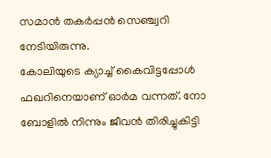സമാന്‍ തകര്‍പ്പന്‍ സെഞ്ച്വറി നേടിയിരുന്നു.
കോലിയുടെ ക്യാച്ച് കൈവിട്ടപ്പോള്‍ ഫഖറിനെയാണ് ഓര്‍മ വന്നത്. നോ ബോളില്‍ നിന്നും ജീവന്‍ തിരിച്ചുകിട്ടി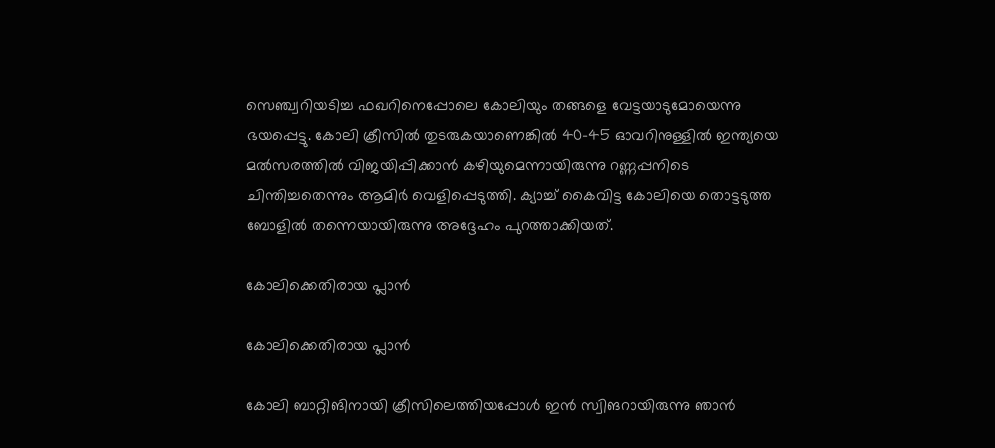സെഞ്ച്വറിയടിച്ച ഫഖറിനെപ്പോലെ കോലിയും തങ്ങളെ വേട്ടയാടുമോയെന്നു ഭയപ്പെട്ടു. കോലി ക്രീസില്‍ തുടരുകയാണെങ്കില്‍ 40-45 ഓവറിനുള്ളില്‍ ഇന്ത്യയെ മല്‍സരത്തില്‍ വിജയിപ്പിക്കാന്‍ കഴിയുമെന്നായിരുന്നു റണ്ണപ്പനിടെ ചിന്തിച്ചതെന്നും ആമിര്‍ വെളിപ്പെടുത്തി. ക്യാച്ച് കൈവിട്ട കോലിയെ തൊട്ടടുത്ത ബോളില്‍ തന്നെയായിരുന്നു അദ്ദേഹം പുറത്താക്കിയത്.

കോലിക്കെതിരായ പ്ലാന്‍

കോലിക്കെതിരായ പ്ലാന്‍

കോലി ബാറ്റിങിനായി ക്രീസിലെത്തിയപ്പോള്‍ ഇന്‍ സ്വിങറായിരുന്നു ഞാന്‍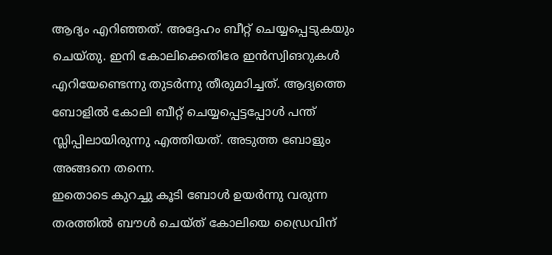ആദ്യം എറിഞ്ഞത്. അദ്ദേഹം ബീറ്റ് ചെയ്യപ്പെടുകയും ചെയ്തു. ഇനി കോലിക്കെതിരേ ഇന്‍സ്വിങറുകള്‍ എറിയേണ്ടെന്നു തുടര്‍ന്നു തീരുമാിച്ചത്. ആദ്യത്തെ ബോളില്‍ കോലി ബീറ്റ് ചെയ്യപ്പെട്ടപ്പോള്‍ പന്ത് സ്ലിപ്പിലായിരുന്നു എത്തിയത്. അടുത്ത ബോളും അങ്ങനെ തന്നെ.
ഇതൊടെ കുറച്ചു കൂടി ബോള്‍ ഉയര്‍ന്നു വരുന്ന തരത്തില്‍ ബൗള്‍ ചെയ്ത് കോലിയെ ഡ്രൈവിന്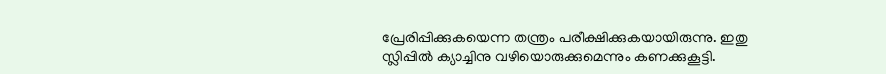പ്രേരിപ്പിക്കുകയെന്ന തന്ത്രം പരീക്ഷിക്കുകയായിരുന്നു. ഇതു സ്ലിപ്പില്‍ ക്യാച്ചിനു വഴിയൊരുക്കുമെന്നും കണക്കുകൂട്ടി.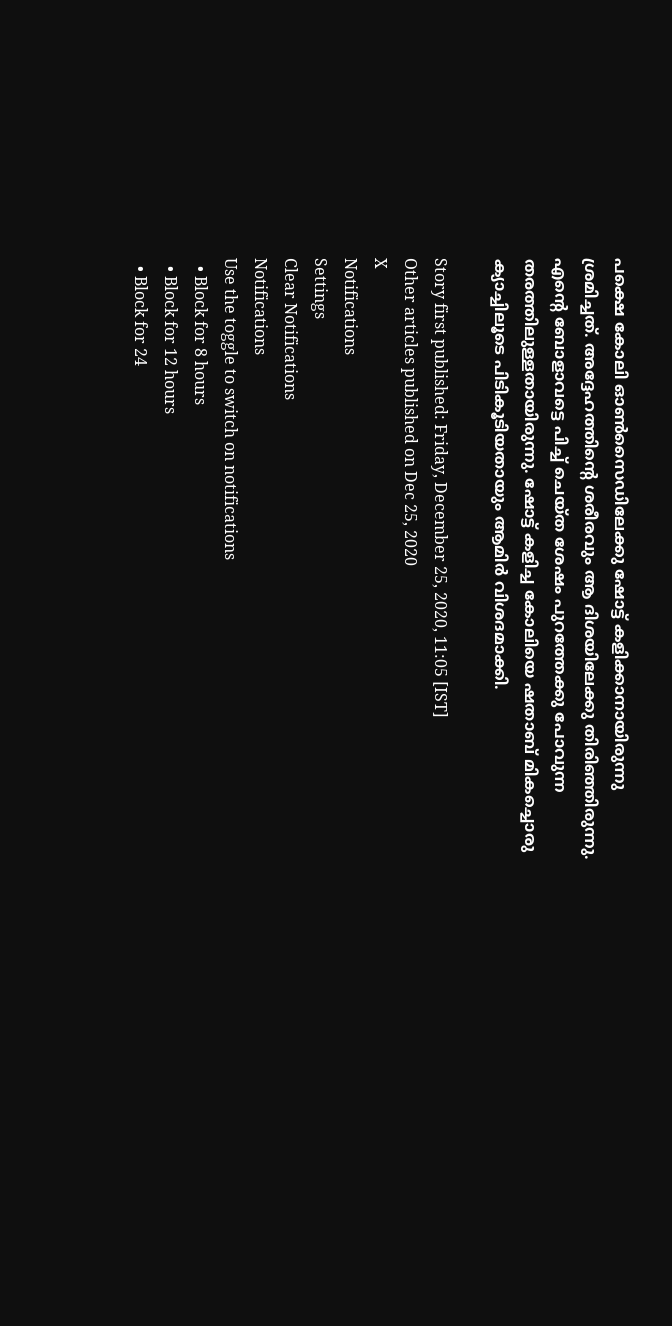പക്ഷെ കോലി ഓണ്‍സൈഡിലേക്കു ഷോട്ട് കളിക്കാനായിരുന്നു ശ്രമിച്ചത്. അദ്ദേഹത്തിന്റെ ശരീരവും ആ ദിശയിലേക്കു തിരിഞ്ഞിരുന്നു. എന്റെ ബോളാവട്ടെ പിച്ച് ചെയ്ത ശേഷം പുറത്തേക്കു പോവുന്ന തരത്തിലുള്ളതായിരുന്നു. ഷോട്ട് കളിച്ച കോലിയെ ഷതാബ് മികച്ചൊരു ക്യാച്ചിലൂടെ പിടികൂടിയതായും ആമിര്‍ വിശദമാക്കി.

Story first published: Friday, December 25, 2020, 11:05 [IST]
Other articles published on Dec 25, 2020
X
Notifications
Settings
Clear Notifications
Notifications
Use the toggle to switch on notifications
  • Block for 8 hours
  • Block for 12 hours
  • Block for 24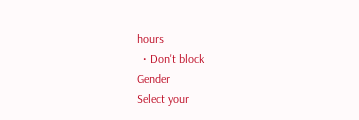hours
  • Don't block
Gender
Select your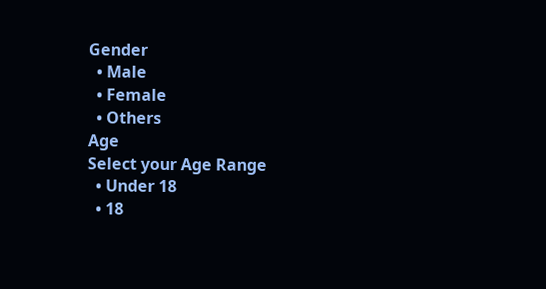Gender
  • Male
  • Female
  • Others
Age
Select your Age Range
  • Under 18
  • 18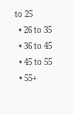to 25
  • 26 to 35
  • 36 to 45
  • 45 to 55
  • 55+